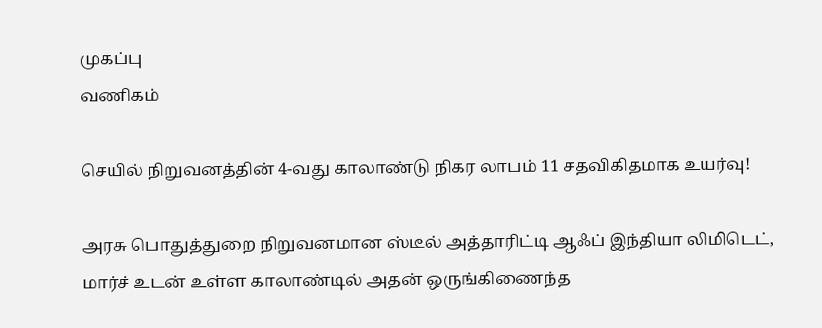முகப்பு
வணிகம்

செயில் நிறுவனத்தின் 4-வது காலாண்டு நிகர லாபம் 11 சதவிகிதமாக உயர்வு!

அரசு பொதுத்துறை நிறுவனமான ஸ்டீல் அத்தாரிட்டி ஆஃப் இந்தியா லிமிடெட், மார்ச் உடன் உள்ள காலாண்டில் அதன் ஒருங்கிணைந்த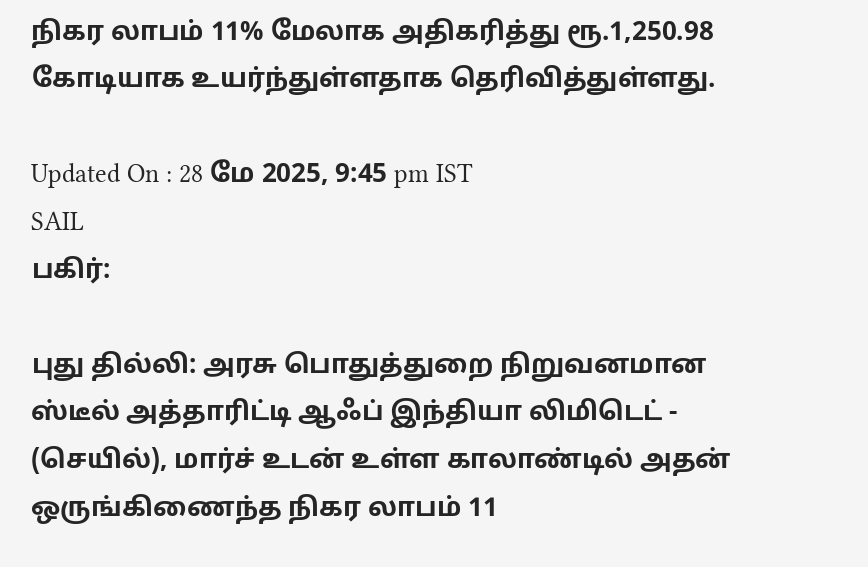நிகர லாபம் 11% மேலாக அதிகரித்து ரூ.1,250.98 கோடியாக உயர்ந்துள்ளதாக தெரிவித்துள்ளது.

Updated On : 28 மே 2025, 9:45 pm IST
SAIL
பகிர்:

புது தில்லி: அரசு பொதுத்துறை நிறுவனமான ஸ்டீல் அத்தாரிட்டி ஆஃப் இந்தியா லிமிடெட் - (செயில்), மார்ச் உடன் உள்ள காலாண்டில் அதன் ஒருங்கிணைந்த நிகர லாபம் 11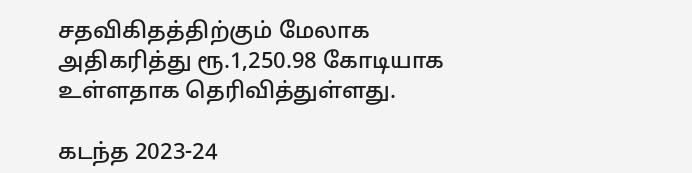சதவிகிதத்திற்கும் மேலாக அதிகரித்து ரூ.1,250.98 கோடியாக உள்ளதாக தெரிவித்துள்ளது.

கடந்த 2023-24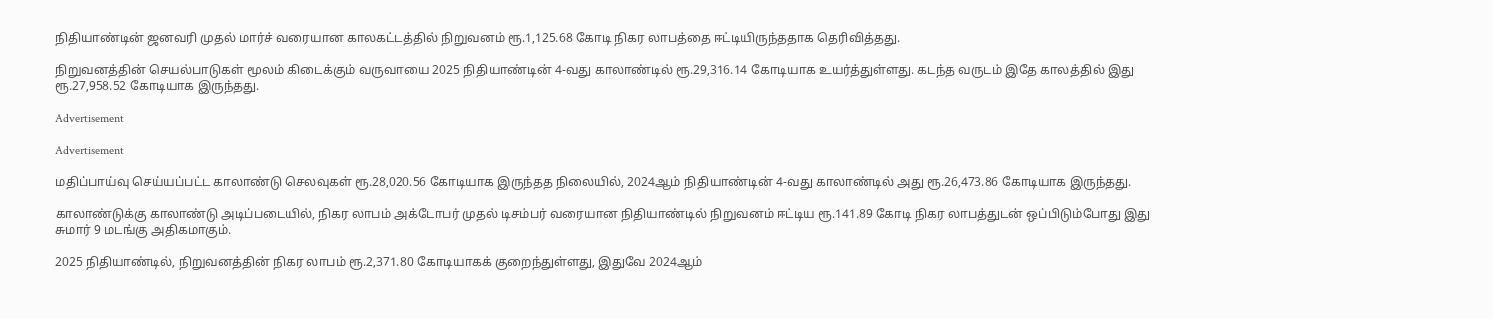நிதியாண்டின் ஜனவரி முதல் மார்ச் வரையான காலகட்டத்தில் நிறுவனம் ரூ.1,125.68 கோடி நிகர லாபத்தை ஈட்டியிருந்ததாக தெரிவித்தது.

நிறுவனத்தின் செயல்பாடுகள் மூலம் கிடைக்கும் வருவாயை 2025 நிதியாண்டின் 4-வது காலாண்டில் ரூ.29,316.14 கோடியாக உயர்த்துள்ளது. கடந்த வருடம் இதே காலத்தில் இது ரூ.27,958.52 கோடியாக இருந்தது.

Advertisement

Advertisement

மதிப்பாய்வு செய்யப்பட்ட காலாண்டு செலவுகள் ரூ.28,020.56 கோடியாக இருந்தத நிலையில், 2024ஆம் நிதியாண்டின் 4-வது காலாண்டில் அது ரூ.26,473.86 கோடியாக இருந்தது.

காலாண்டுக்கு காலாண்டு அடிப்படையில், நிகர லாபம் அக்டோபர் முதல் டிசம்பர் வரையான நிதியாண்டில் நிறுவனம் ஈட்டிய ரூ.141.89 கோடி நிகர லாபத்துடன் ஒப்பிடும்போது இது சுமார் 9 மடங்கு அதிகமாகும்.

2025 நிதியாண்டில், நிறுவனத்தின் நிகர லாபம் ரூ.2,371.80 கோடியாகக் குறைந்துள்ளது, இதுவே 2024ஆம்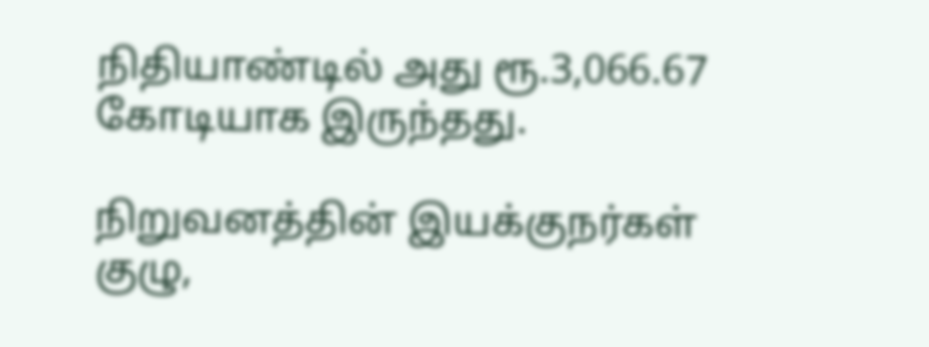நிதியாண்டில் அது ரூ.3,066.67 கோடியாக இருந்தது.

நிறுவனத்தின் இயக்குநர்கள் குழு,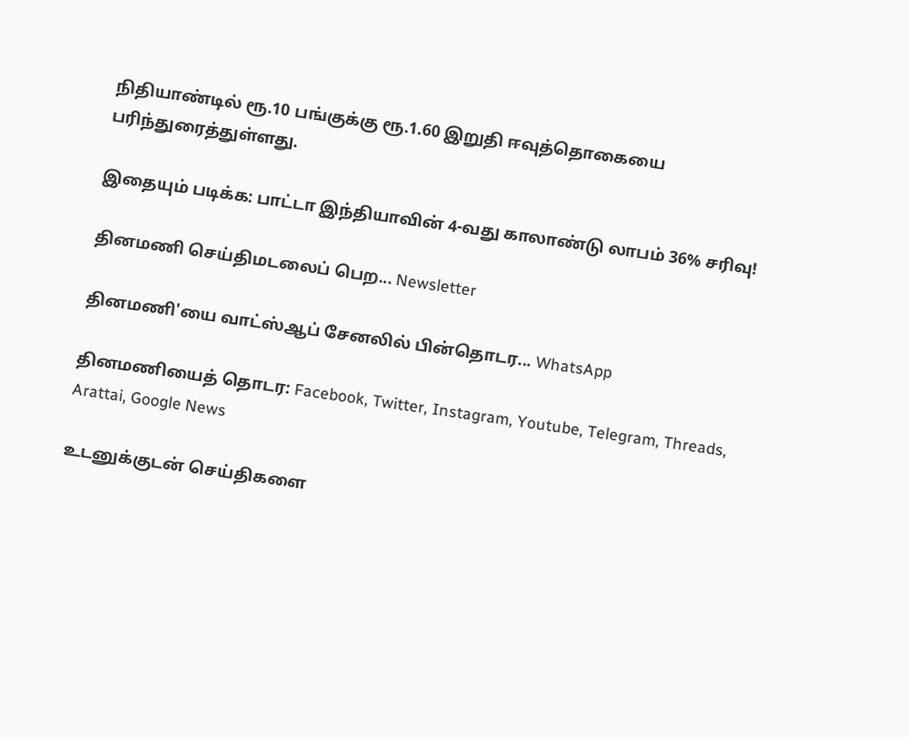நிதியாண்டில் ரூ.10 பங்குக்கு ரூ.1.60 இறுதி ஈவுத்தொகையை பரிந்துரைத்துள்ளது.

இதையும் படிக்க: பாட்டா இந்தியாவின் 4-வது காலாண்டு லாபம் 36% சரிவு!

தினமணி செய்திமடலைப் பெற... Newsletter

தினமணி'யை வாட்ஸ்ஆப் சேனலில் பின்தொடர... WhatsApp

தினமணியைத் தொடர: Facebook, Twitter, Instagram, Youtube, Telegram, Threads, Arattai, Google News

உடனுக்குடன் செய்திகளை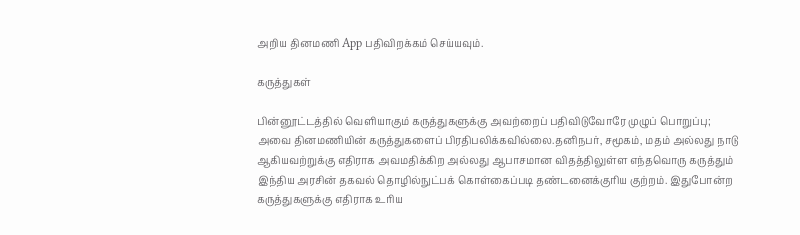அறிய தினமணி App பதிவிறக்கம் செய்யவும்.

கருத்துகள்

பின்னூட்டத்தில் வெளியாகும் கருத்துகளுக்கு அவற்றைப் பதிவிடுவோரே முழுப் பொறுப்பு; அவை தினமணியின் கருத்துகளைப் பிரதிபலிக்கவில்லை.தனிநபர், சமூகம், மதம் அல்லது நாடு ஆகியவற்றுக்கு எதிராக அவமதிக்கிற அல்லது ஆபாசமான விதத்திலுள்ள எந்தவொரு கருத்தும் இந்திய அரசின் தகவல் தொழில்நுட்பக் கொள்கைப்படி தண்டனைக்குரிய குற்றம். இதுபோன்ற கருத்துகளுக்கு எதிராக உரிய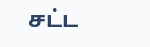சட்ட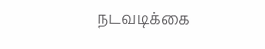நடவடிக்கை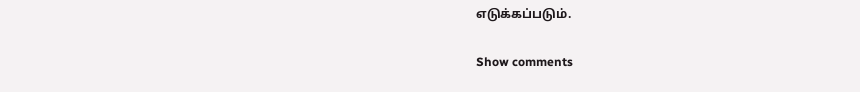எடுக்கப்படும்.

Show comments